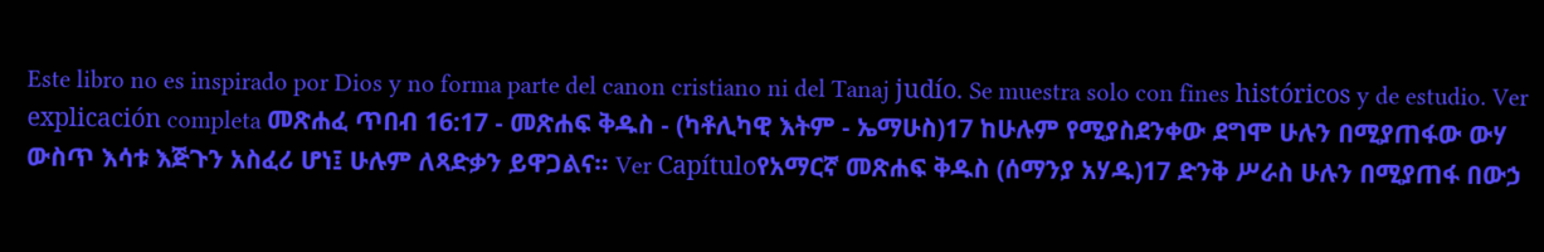Este libro no es inspirado por Dios y no forma parte del canon cristiano ni del Tanaj judío. Se muestra solo con fines históricos y de estudio. Ver explicación completa መጽሐፈ ጥበብ 16:17 - መጽሐፍ ቅዱስ - (ካቶሊካዊ እትም - ኤማሁስ)17 ከሁሉም የሚያስደንቀው ደግሞ ሁሉን በሚያጠፋው ውሃ ውስጥ እሳቱ እጅጉን አስፈሪ ሆነ፤ ሁሉም ለጻድቃን ይዋጋልና። Ver Capítuloየአማርኛ መጽሐፍ ቅዱስ (ሰማንያ አሃዱ)17 ድንቅ ሥራስ ሁሉን በሚያጠፋ በውኃ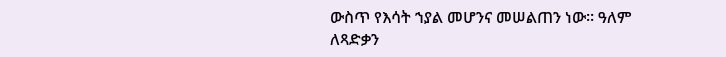ውስጥ የእሳት ኀያል መሆንና መሠልጠን ነው። ዓለም ለጻድቃን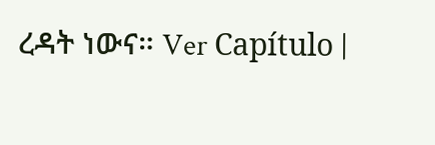ረዳት ነውና። Ver Capítulo |